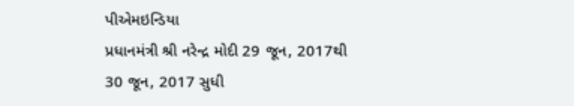પીએમઇન્ડિયા
પ્રધાનમંત્રી શ્રી નરેન્દ્ર મોદી 29 જૂન, 2017થી 30 જૂન, 2017 સુધી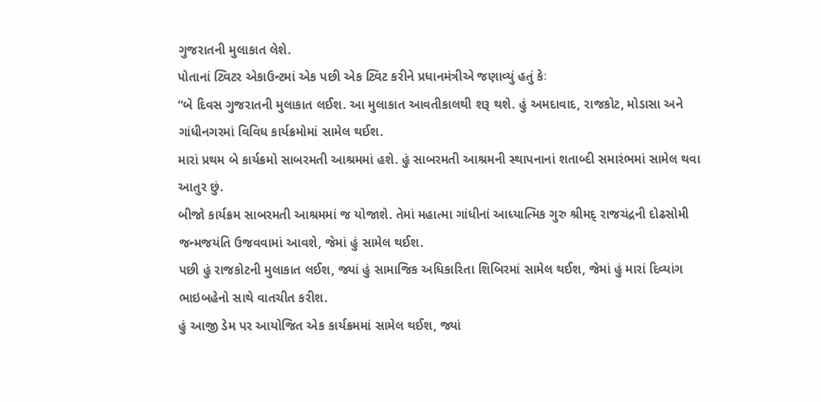ગુજરાતની મુલાકાત લેશે.
પોતાનાં ટ્વિટર એકાઉન્ટમાં એક પછી એક ટ્વિટ કરીને પ્રધાનમંત્રીએ જણાવ્યું હતું કેઃ
“બે દિવસ ગુજરાતની મુલાકાત લઈશ. આ મુલાકાત આવતીકાલથી શરૂ થશે. હું અમદાવાદ, રાજકોટ, મોડાસા અને ગાંધીનગરમાં વિવિધ કાર્યક્રમોમાં સામેલ થઈશ.
મારાં પ્રથમ બે કાર્યક્રમો સાબરમતી આશ્રમમાં હશે. હું સાબરમતી આશ્રમની સ્થાપનાનાં શતાબ્દી સમારંભમાં સામેલ થવા આતુર છું.
બીજો કાર્યક્રમ સાબરમતી આશ્રમમાં જ યોજાશે. તેમાં મહાત્મા ગાંધીનાં આધ્યાત્મિક ગુરુ શ્રીમદ્ રાજચંદ્રની દોઢસોમી જન્મજયંતિ ઉજવવામાં આવશે, જેમાં હું સામેલ થઈશ.
પછી હું રાજકોટની મુલાકાત લઈશ, જ્યાં હું સામાજિક અધિકારિતા શિબિરમાં સામેલ થઈશ, જેમાં હું મારાં દિવ્યાંગ ભાઇબહેનો સાથે વાતચીત કરીશ.
હું આજી ડેમ પર આયોજિત એક કાર્યક્રમમાં સામેલ થઈશ, જ્યાં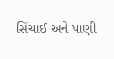સિંચાઈ અને પાણી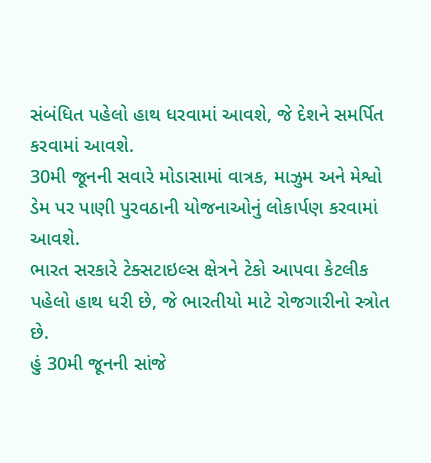સંબંધિત પહેલો હાથ ધરવામાં આવશે, જે દેશને સમર્પિત કરવામાં આવશે.
30મી જૂનની સવારે મોડાસામાં વાત્રક, માઝુમ અને મેશ્વો ડેમ પર પાણી પુરવઠાની યોજનાઓનું લોકાર્પણ કરવામાં આવશે.
ભારત સરકારે ટેક્સટાઇલ્સ ક્ષેત્રને ટેકો આપવા કેટલીક પહેલો હાથ ધરી છે, જે ભારતીયો માટે રોજગારીનો સ્ત્રોત છે.
હું 30મી જૂનની સાંજે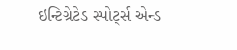ઇન્ટિગ્રેટેડ સ્પોર્ટ્સ એન્ડ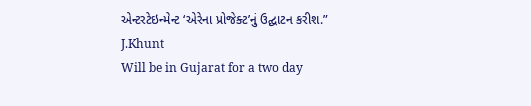એન્ટરટેઇન્મેન્ટ ‘એરેના પ્રોજેક્ટ’નું ઉદ્ઘાટન કરીશ.”
J.Khunt
Will be in Gujarat for a two day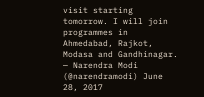visit starting tomorrow. I will join programmes in Ahmedabad, Rajkot, Modasa and Gandhinagar.
— Narendra Modi (@narendramodi) June 28, 2017